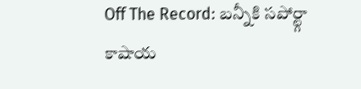Off The Record: బన్నీకి సపోర్ట్గా కాషాయ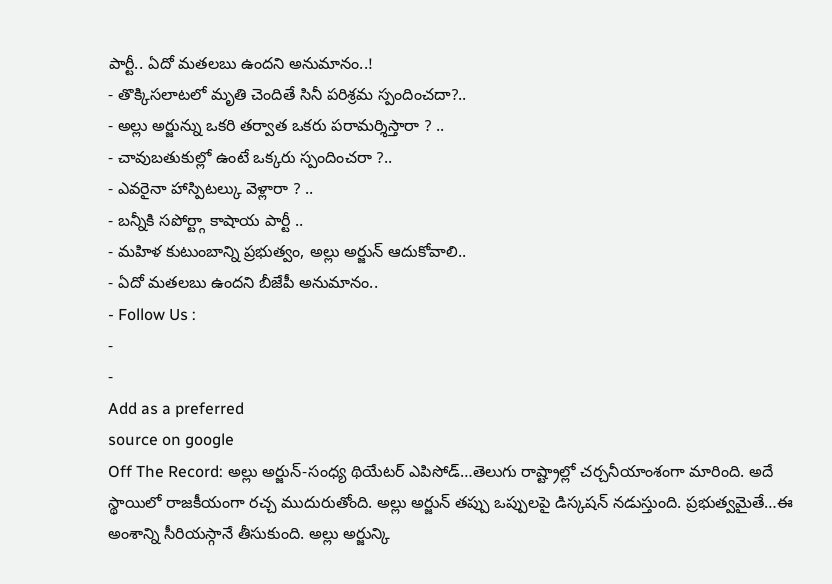పార్టీ.. ఏదో మతలబు ఉందని అనుమానం..!
- తొక్కిసలాటలో మృతి చెందితే సినీ పరిశ్రమ స్పందించదా?..
- అల్లు అర్జున్ను ఒకరి తర్వాత ఒకరు పరామర్శిస్తారా ? ..
- చావుబతుకుల్లో ఉంటే ఒక్కరు స్పందించరా ?..
- ఎవరైనా హాస్పిటల్కు వెళ్లారా ? ..
- బన్నీకి సపోర్ట్గా కాషాయ పార్టీ ..
- మహిళ కుటుంబాన్ని ప్రభుత్వం, అల్లు అర్జున్ ఆదుకోవాలి..
- ఏదో మతలబు ఉందని బీజేపీ అనుమానం..
- Follow Us :
-
-
Add as a preferred
source on google
Off The Record: అల్లు అర్జున్-సంధ్య థియేటర్ ఎపిసోడ్…తెలుగు రాష్ట్రాల్లో చర్చనీయాంశంగా మారింది. అదే స్థాయిలో రాజకీయంగా రచ్చ ముదురుతోంది. అల్లు అర్జున్ తప్పు ఒప్పులపై డిస్కషన్ నడుస్తుంది. ప్రభుత్వమైతే…ఈ అంశాన్ని సీరియస్గానే తీసుకుంది. అల్లు అర్జున్కి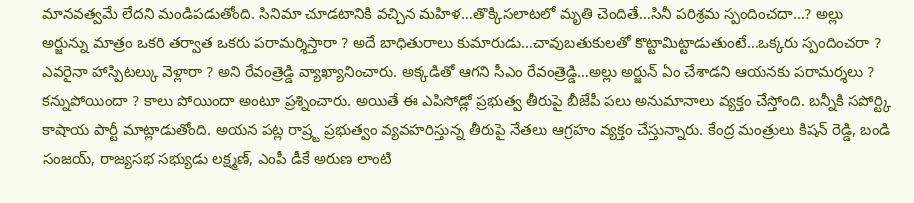మానవత్వమే లేదని మండిపడుతోంది. సినిమా చూడటానికి వచ్చిన మహిళ…తొక్కిసలాటలో మృతి చెందితే…సినీ పరిశ్రమ స్పందించదా…? అల్లు అర్జున్ను మాత్రం ఒకరి తర్వాత ఒకరు పరామర్శిస్తారా ? అదే బాధితురాలు కుమారుడు…చావుబతుకులతో కొట్టామిట్టాడుతుంటే…ఒక్కరు స్పందించరా ? ఎవరైనా హాస్పిటల్కు వెళ్లారా ? అని రేవంత్రెడ్డి వ్యాఖ్యానించారు. అక్కడితో ఆగని సీఎం రేవంత్రెడ్డి…అల్లు అర్జున్ ఏం చేశాడని ఆయనకు పరామర్శలు ? కన్నుపోయిందా ? కాలు పోయిందా అంటూ ప్రశ్నించారు. అయితే ఈ ఎపిసోడ్లో ప్రభుత్వ తీరుపై బీజేపీ పలు అనుమానాలు వ్యక్తం చేస్తోంది. బన్నీకి సపోర్ట్కి కాషాయ పార్టీ మాట్లాడుతోంది. అయన పట్ల రాష్ర్ట ప్రభుత్వం వ్యవహరిస్తున్న తీరుపై నేతలు ఆగ్రహం వ్యక్తం చేస్తున్నారు. కేంద్ర మంత్రులు కిషన్ రెడ్డి, బండి సంజయ్, రాజ్యసభ సభ్యుడు లక్ష్మణ్, ఎంపీ డీకే అరుణ లాంటి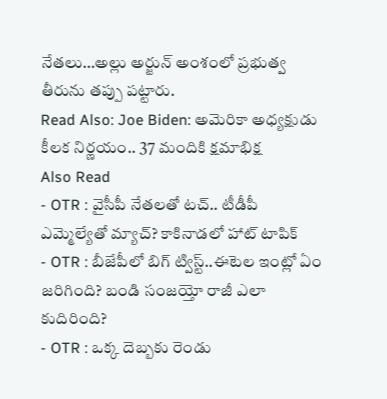నేతలు…అల్లు అర్జున్ అంశంలో ప్రభుత్వ తీరును తప్పు పట్టారు.
Read Also: Joe Biden: అమెరికా అధ్యక్షుడు కీలక నిర్ణయం.. 37 మందికి క్షమాభిక్ష
Also Read
- OTR : వైసీపీ నేతలతో టచ్.. టీడీపీ ఎమ్మెల్యేతో మ్యాచ్? కాకినాడలో హాట్ టాపిక్
- OTR : బీజేపీలో బిగ్ ట్విస్ట్..ఈటెల ఇంట్లో ఏం జరిగింది? బండి సంజయ్తో రాజీ ఎలా కుదిరింది?
- OTR : ఒక్క దెబ్బకు రెండు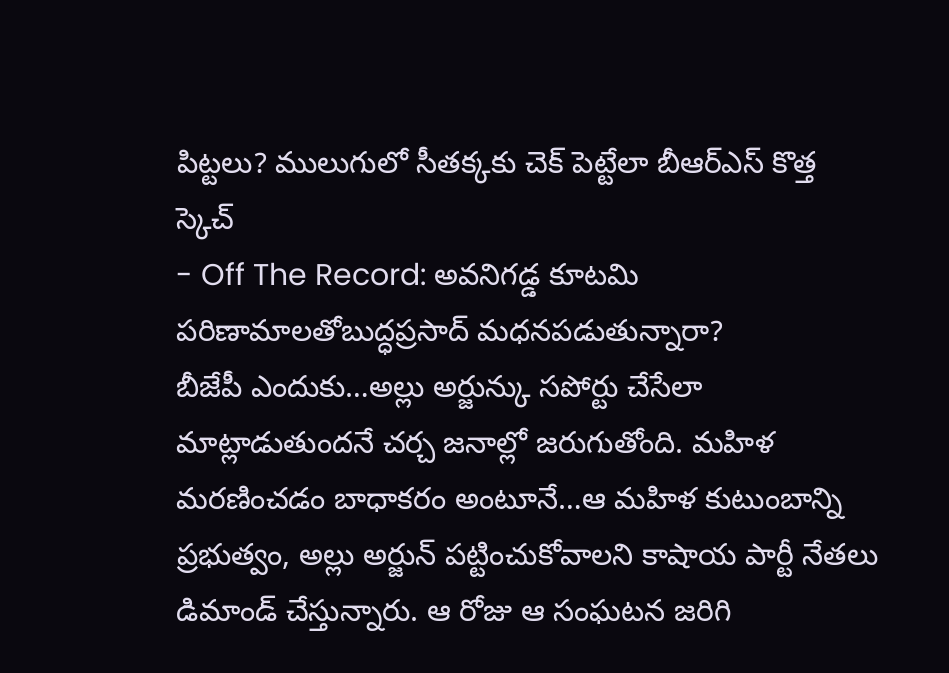పిట్టలు? ములుగులో సీతక్కకు చెక్ పెట్టేలా బీఆర్ఎస్ కొత్త స్కెచ్
- Off The Record: అవనిగడ్డ కూటమి పరిణామాలతోబుద్ధప్రసాద్ మధనపడుతున్నారా?
బీజేపీ ఎందుకు…అల్లు అర్జున్కు సపోర్టు చేసేలా మాట్లాడుతుందనే చర్చ జనాల్లో జరుగుతోంది. మహిళ మరణించడం బాధాకరం అంటూనే…ఆ మహిళ కుటుంబాన్ని ప్రభుత్వం, అల్లు అర్జున్ పట్టించుకోవాలని కాషాయ పార్టీ నేతలు డిమాండ్ చేస్తున్నారు. ఆ రోజు ఆ సంఘటన జరిగి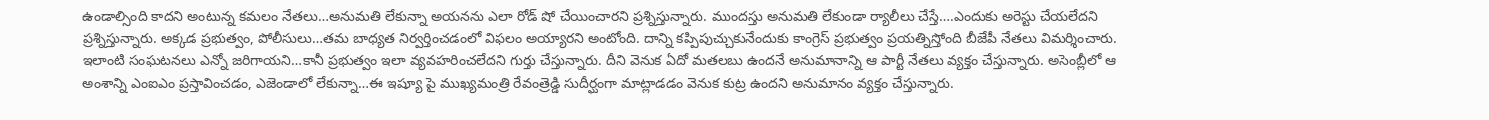ఉండాల్సింది కాదని అంటున్న కమలం నేతలు…అనుమతి లేకున్నా అయనను ఎలా రోడ్ షో చేయించారని ప్రశ్నిస్తున్నారు. ముందస్తు అనుమతి లేకుండా ర్యాలీలు చేస్తే….ఎందుకు అరెస్టు చేయలేదని ప్రశ్నిస్తున్నారు. అక్కడ ప్రభుత్వం, పోలీసులు…తమ బాధ్యత నిర్వర్తించడంలో విఫలం అయ్యారని అంటోంది. దాన్ని కప్పిపుచ్చుకునేందుకు కాంగ్రెస్ ప్రభుత్వం ప్రయత్నిస్తోంది బీజేపీ నేతలు విమర్శించారు. ఇలాంటి సంఘటనలు ఎన్నో జరిగాయని…కానీ ప్రభుత్వం ఇలా వ్యవహరించలేదని గుర్తు చేస్తున్నారు. దీని వెనుక ఏదో మతలబు ఉందనే అనుమానాన్ని ఆ పార్టీ నేతలు వ్యక్తం చేస్తున్నారు. అసెంబ్లీలో ఆ అంశాన్ని ఎంఐఎం ప్రస్తావించడం, ఎజెండాలో లేకున్నా…ఈ ఇష్యూ పై ముఖ్యమంత్రి రేవంత్రెడ్డి సుదీర్ఘంగా మాట్లాడడం వెనుక కుట్ర ఉందని అనుమానం వ్యక్తం చేస్తున్నారు.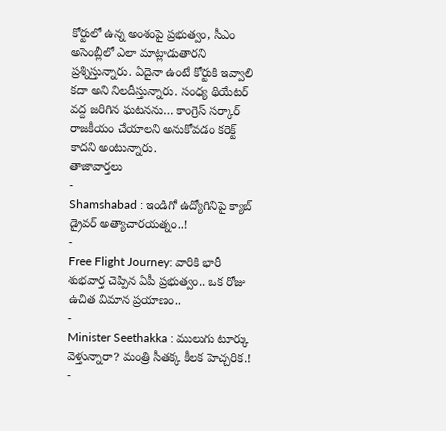కోర్టులో ఉన్న అంశంపై ప్రభుత్వం, సీఎం అసెంబ్లీలో ఎలా మాట్లాడుతారని ప్రశ్నిస్తున్నారు. ఏదైనా ఉంటే కోర్టుకి ఇవ్వాలి కదా అని నిలదీస్తున్నారు. సంధ్య థియేటర్ వద్ద జరిగిన ఘటనను… కాంగ్రెస్ సర్కార్ రాజకీయం చేయాలని అనుకోవడం కరెక్ట్ కాదని అంటున్నారు.
తాజావార్తలు
-
Shamshabad : ఇండిగో ఉద్యోగినిపై క్యాబ్ డ్రైవర్ అత్యాచారయత్నం..!
-
Free Flight Journey: వారికి భారీ శుభవార్త చెప్పిన ఏపీ ప్రభుత్వం.. ఒక రోజు ఉచిత విమాన ప్రయాణం..
-
Minister Seethakka : ములుగు టూర్కు వెళ్తున్నారా? మంత్రి సీతక్క కీలక హెచ్చరిక.!
-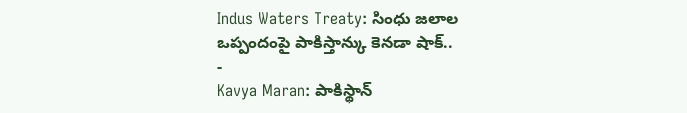Indus Waters Treaty: సింధు జలాల ఒప్పందంపై పాకిస్తాన్కు కెనడా షాక్..
-
Kavya Maran: పాకిస్థాన్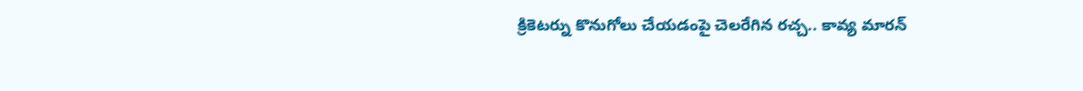క్రికెటర్ను కొనుగోలు చేయడంపై చెలరేగిన రచ్చ.. కావ్య మారన్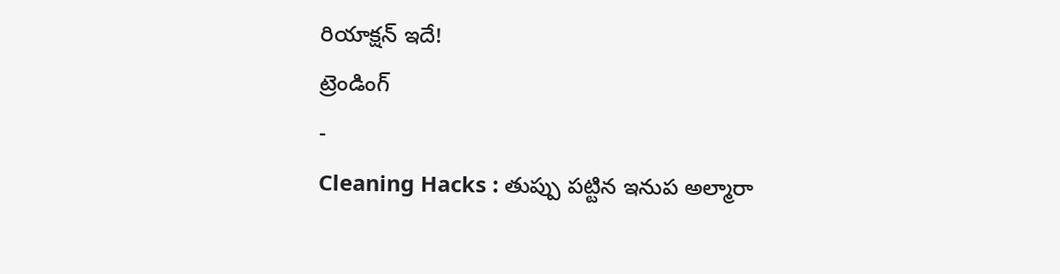రియాక్షన్ ఇదే!
ట్రెండింగ్
-
Cleaning Hacks : తుప్పు పట్టిన ఇనుప అల్మారా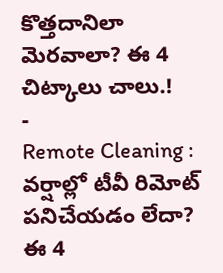కొత్తదానిలా మెరవాలా? ఈ 4 చిట్కాలు చాలు.!
-
Remote Cleaning : వర్షాల్లో టీవీ రిమోట్ పనిచేయడం లేదా? ఈ 4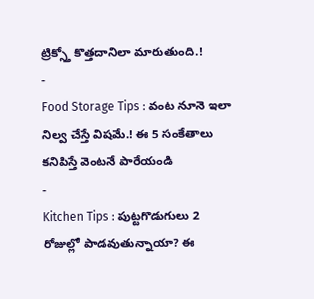ట్రిక్స్తో కొత్తదానిలా మారుతుంది.!
-
Food Storage Tips : వంట నూనె ఇలా నిల్వ చేస్తే విషమే.! ఈ 5 సంకేతాలు కనిపిస్తే వెంటనే పారేయండి
-
Kitchen Tips : పుట్టగొడుగులు 2 రోజుల్లో పాడవుతున్నాయా? ఈ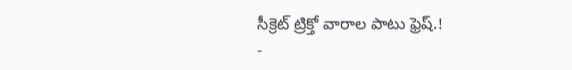సీక్రెట్ ట్రిక్తో వారాల పాటు ఫ్రెష్.!
-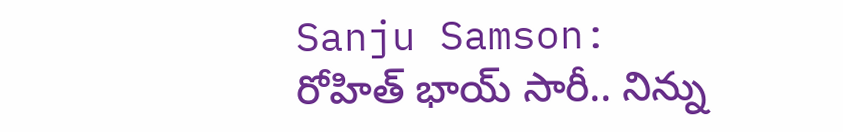Sanju Samson: రోహిత్ భాయ్ సారీ.. నిన్ను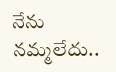నేను నమ్మలేదు..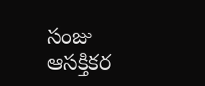సంజు ఆసక్తికర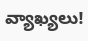వ్యాఖ్యలు!